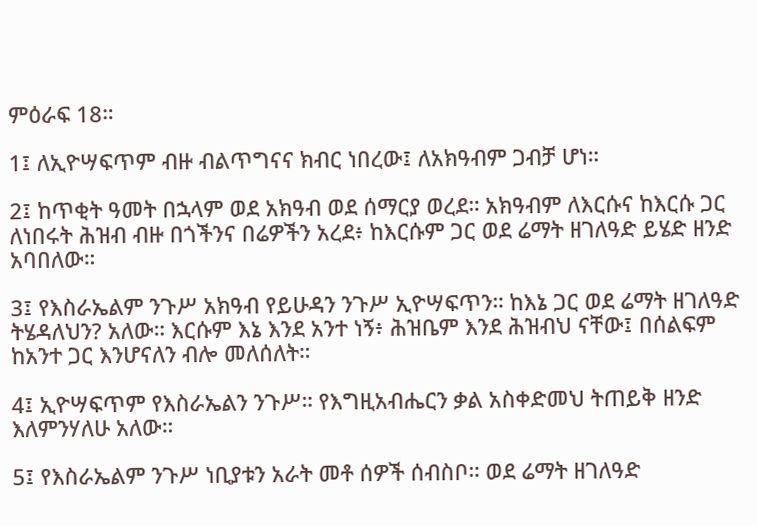ምዕራፍ 18።

1፤ ለኢዮሣፍጥም ብዙ ብልጥግናና ክብር ነበረው፤ ለአክዓብም ጋብቻ ሆነ።

2፤ ከጥቂት ዓመት በኋላም ወደ አክዓብ ወደ ሰማርያ ወረደ። አክዓብም ለእርሱና ከእርሱ ጋር ለነበሩት ሕዝብ ብዙ በጎችንና በሬዎችን አረደ፥ ከእርሱም ጋር ወደ ሬማት ዘገለዓድ ይሄድ ዘንድ አባበለው።

3፤ የእስራኤልም ንጉሥ አክዓብ የይሁዳን ንጉሥ ኢዮሣፍጥን። ከእኔ ጋር ወደ ሬማት ዘገለዓድ ትሄዳለህን? አለው። እርሱም እኔ እንደ አንተ ነኝ፥ ሕዝቤም እንደ ሕዝብህ ናቸው፤ በሰልፍም ከአንተ ጋር እንሆናለን ብሎ መለሰለት።

4፤ ኢዮሣፍጥም የእስራኤልን ንጉሥ። የእግዚአብሔርን ቃል አስቀድመህ ትጠይቅ ዘንድ እለምንሃለሁ አለው።

5፤ የእስራኤልም ንጉሥ ነቢያቱን አራት መቶ ሰዎች ሰብስቦ። ወደ ሬማት ዘገለዓድ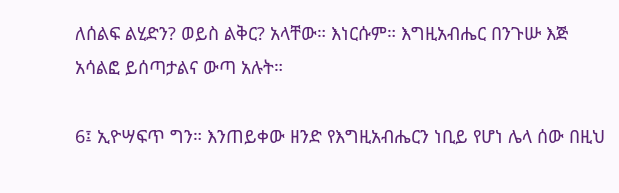ለሰልፍ ልሂድን? ወይስ ልቅር? አላቸው። እነርሱም። እግዚአብሔር በንጉሡ እጅ አሳልፎ ይሰጣታልና ውጣ አሉት።

6፤ ኢዮሣፍጥ ግን። እንጠይቀው ዘንድ የእግዚአብሔርን ነቢይ የሆነ ሌላ ሰው በዚህ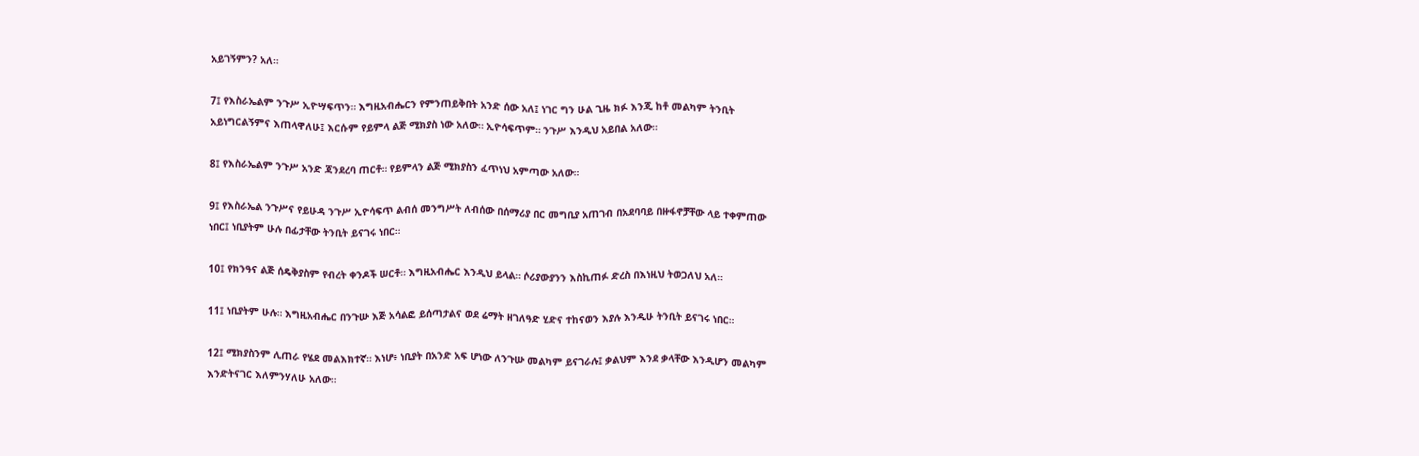አይገኝምን? አለ።

7፤ የእስራኤልም ንጉሥ ኢዮሣፍጥን። እግዚአብሔርን የምንጠይቅበት አንድ ሰው አለ፤ ነገር ግን ሁል ጊዜ ክፉ እንጂ ከቶ መልካም ትንቢት አይነግርልኝምና እጠላዋለሁ፤ እርሱም የይምላ ልጅ ሚክያስ ነው አለው። ኢዮሳፍጥም። ንጉሥ እንዲህ አይበል አለው።

8፤ የእስራኤልም ንጉሥ አንድ ጃንደረባ ጠርቶ። የይምላን ልጅ ሚክያስን ፈጥነህ አምጣው አለው።

9፤ የእስራኤል ንጉሥና የይሁዳ ንጉሥ ኢዮሳፍጥ ልብሰ መንግሥት ለብሰው በሰማሪያ በር መግቢያ አጠገብ በአደባባይ በዙፋኖቻቸው ላይ ተቀምጠው ነበር፤ ነቢያትም ሁሉ በፊታቸው ትንቢት ይናገሩ ነበር።

10፤ የክንዓና ልጅ ሰዴቅያስም የብረት ቀንዶች ሠርቶ። እግዚአብሔር እንዲህ ይላል። ሶሪያውያንን እስኪጠፉ ድረስ በእነዚህ ትወጋለህ አለ።

11፤ ነቢያትም ሁሉ። እግዚአብሔር በንጉሡ እጅ አሳልፎ ይሰጣታልና ወደ ሬማት ዘገለዓድ ሂድና ተከናወን እያሉ እንዲሁ ትንቢት ይናገሩ ነበር።

12፤ ሚክያስንም ሊጠራ የሄደ መልእክተኛ። እነሆ፥ ነቢያት በአንድ አፍ ሆነው ለንጉሡ መልካም ይናገራሉ፤ ቃልህም እንደ ቃላቸው እንዲሆን መልካም እንድትናገር እለምንሃለሁ አለው።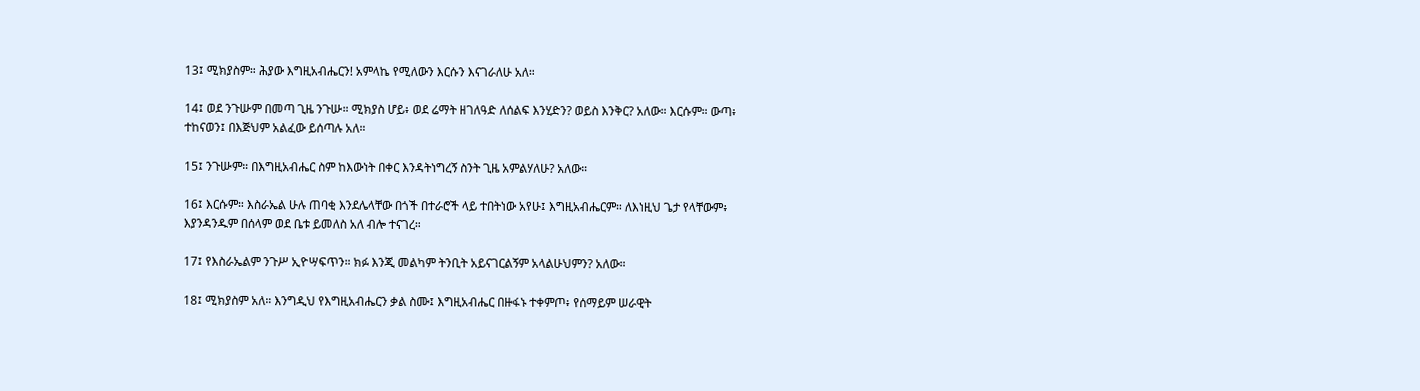13፤ ሚክያስም። ሕያው እግዚአብሔርን! አምላኬ የሚለውን እርሱን እናገራለሁ አለ።

14፤ ወደ ንጉሡም በመጣ ጊዜ ንጉሡ። ሚክያስ ሆይ፥ ወደ ሬማት ዘገለዓድ ለሰልፍ እንሂድን? ወይስ እንቅር? አለው። እርሱም። ውጣ፥ ተከናወን፤ በእጅህም አልፈው ይሰጣሉ አለ።

15፤ ንጉሡም። በእግዚአብሔር ስም ከእውነት በቀር እንዳትነግረኝ ስንት ጊዜ አምልሃለሁ? አለው።

16፤ እርሱም። እስራኤል ሁሉ ጠባቂ እንደሌላቸው በጎች በተራሮች ላይ ተበትነው አየሁ፤ እግዚአብሔርም። ለእነዚህ ጌታ የላቸውም፥ እያንዳንዱም በሰላም ወደ ቤቱ ይመለስ አለ ብሎ ተናገረ።

17፤ የእስራኤልም ንጉሥ ኢዮሣፍጥን። ክፉ እንጂ መልካም ትንቢት አይናገርልኝም አላልሁህምን? አለው።

18፤ ሚክያስም አለ። እንግዲህ የእግዚአብሔርን ቃል ስሙ፤ እግዚአብሔር በዙፋኑ ተቀምጦ፥ የሰማይም ሠራዊት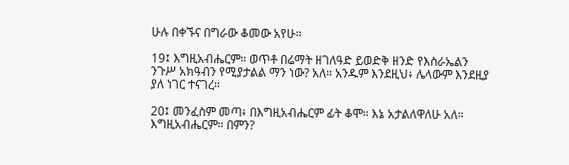ሁሉ በቀኙና በግራው ቆመው አየሁ።

19፤ እግዚአብሔርም። ወጥቶ በሬማት ዘገለዓድ ይወድቅ ዘንድ የእስራኤልን ንጉሥ አክዓብን የሚያታልል ማን ነው? አለ። አንዱም እንደዚህ፥ ሌላውም እንደዚያ ያለ ነገር ተናገረ።

20፤ መንፈስም መጣ፥ በእግዚአብሔርም ፊት ቆሞ። እኔ አታልለዋለሁ አለ። እግዚአብሔርም። በምን?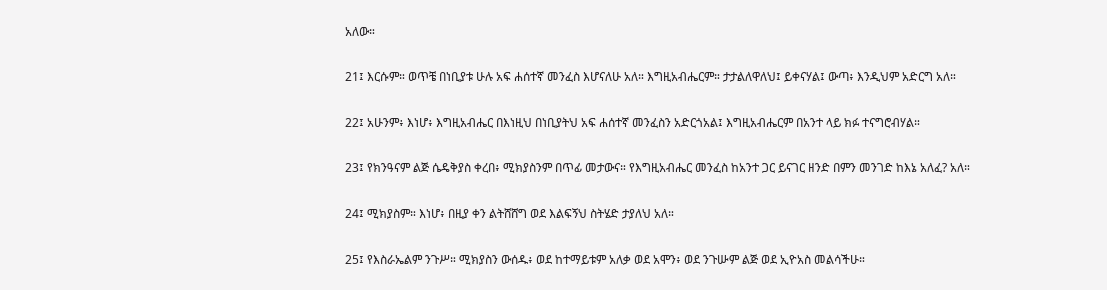አለው።

21፤ እርሱም። ወጥቼ በነቢያቱ ሁሉ አፍ ሐሰተኛ መንፈስ እሆናለሁ አለ። እግዚአብሔርም። ታታልለዋለህ፤ ይቀናሃል፤ ውጣ፥ እንዲህም አድርግ አለ።

22፤ አሁንም፥ እነሆ፥ እግዚአብሔር በእነዚህ በነቢያትህ አፍ ሐሰተኛ መንፈስን አድርጎአል፤ እግዚአብሔርም በአንተ ላይ ክፉ ተናግሮብሃል።

23፤ የክንዓናም ልጅ ሴዴቅያስ ቀረበ፥ ሚክያስንም በጥፊ መታውና። የእግዚአብሔር መንፈስ ከአንተ ጋር ይናገር ዘንድ በምን መንገድ ከእኔ አለፈ? አለ።

24፤ ሚክያስም። እነሆ፥ በዚያ ቀን ልትሸሸግ ወደ እልፍኝህ ስትሄድ ታያለህ አለ።

25፤ የእስራኤልም ንጉሥ። ሚክያስን ውሰዱ፥ ወደ ከተማይቱም አለቃ ወደ አሞን፥ ወደ ንጉሡም ልጅ ወደ ኢዮአስ መልሳችሁ።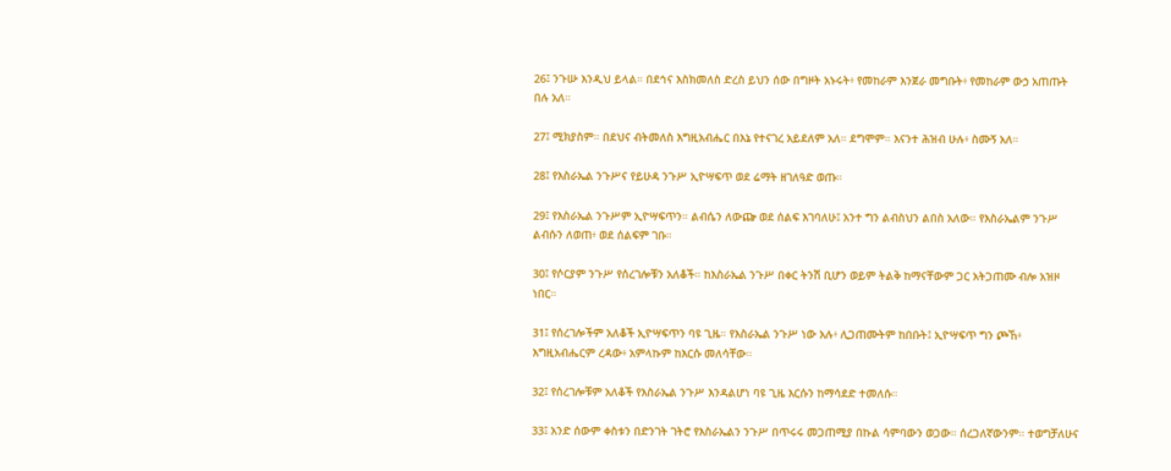26፤ ንጉሡ እንዲህ ይላል። በደኅና እስክመለስ ድረስ ይህን ሰው በግዞት አኑሩት፥ የመከራም እንጀራ መግቡት፥ የመከራም ውኃ አጠጡት በሉ አለ።

27፤ ሚክያስም። በደህና ብትመለስ እግዚአብሔር በእኔ የተናገረ አይደለም አለ። ደግሞም። እናንተ ሕዝብ ሁሉ፥ ስሙኝ አለ።

28፤ የእስራኤል ንጉሥና የይሁዳ ንጉሥ ኢዮሣፍጥ ወደ ሬማት ዘገለዓድ ወጡ።

29፤ የእስራኤል ንጉሥም ኢዮሣፍጥን። ልብሴን ለውጬ ወደ ሰልፍ እገባለሁ፤ አንተ ግን ልብስህን ልበስ አለው። የእስራኤልም ንጉሥ ልብሱን ለወጠ፥ ወደ ሰልፍም ገቡ።

30፤ የሶርያም ንጉሥ የሰረገሎቹን አለቆች። ከእስራኤል ንጉሥ በቀር ትንሽ ቢሆን ወይም ትልቅ ከማናቸውም ጋር አትጋጠሙ ብሎ አዝዞ ነበር።

31፤ የሰረገሎችም አለቆች ኢዮሣፍጥን ባዩ ጊዜ። የእስራኤል ንጉሥ ነው አሉ፥ ሊጋጠሙትም ከበቡት፤ ኢዮሣፍጥ ግን ጮኸ፥ እግዚአብሔርም ረዳው፥ አምላኩም ከእርሱ መለሳቸው።

32፤ የሰረገሎቹም አለቆች የእስራኤል ንጉሥ እንዳልሆነ ባዩ ጊዜ እርሱን ከማሳደድ ተመለሱ።

33፤ አንድ ሰውም ቀስቱን በድንገት ገትሮ የእስራኤልን ንጉሥ በጥሩሩ መጋጠሚያ በኩል ሳምባውን ወጋው። ሰረጋለኛውንም። ተወግቻለሁና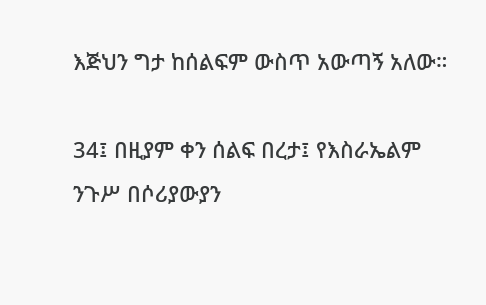እጅህን ግታ ከሰልፍም ውስጥ አውጣኝ አለው።

34፤ በዚያም ቀን ሰልፍ በረታ፤ የእስራኤልም ንጉሥ በሶሪያውያን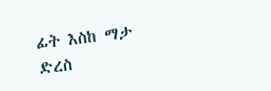ፊት እስከ ማታ ድረስ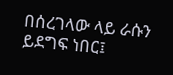በሰረገላው ላይ ራሱን ይደግፍ ነበር፤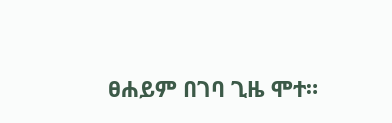ፀሐይም በገባ ጊዜ ሞተ።